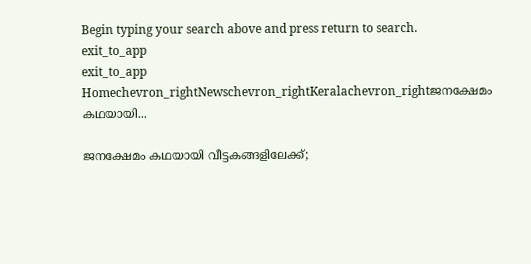Begin typing your search above and press return to search.
exit_to_app
exit_to_app
Homechevron_rightNewschevron_rightKeralachevron_rightജനക്ഷേമം കഥയായി...

ജനക്ഷേമം കഥയായി വീട്ടകങ്ങളിലേക്ക്;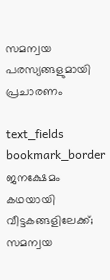സമന്വയ പരസ്യങ്ങളുമായി പ്രചാരണം

text_fields
bookmark_border
ജനക്ഷേമം കഥയായി വീട്ടകങ്ങളിലേക്ക്; സമന്വയ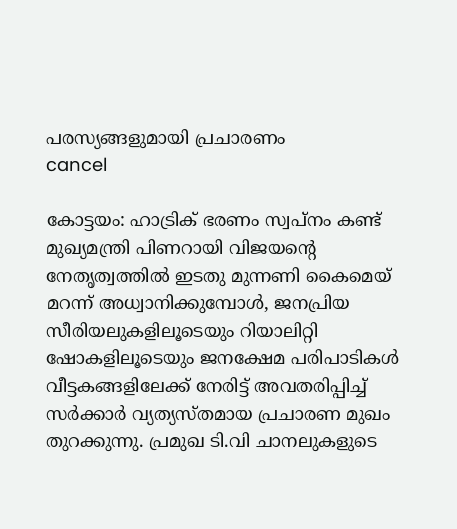പരസ്യങ്ങളുമായി പ്രചാരണം
cancel

കോട്ടയം: ഹാട്രിക് ഭരണം സ്വപ്നം കണ്ട് മുഖ്യമന്ത്രി പിണറായി വിജയന്‍റെ നേതൃത്വത്തിൽ ഇടതു മുന്നണി കൈമെയ് മറന്ന് അധ്വാനിക്കുമ്പോൾ, ജനപ്രിയ സീരിയലുകളിലൂടെയും റിയാലിറ്റി ഷോകളിലൂടെയും ജനക്ഷേമ പരിപാടികൾ വീട്ടകങ്ങളിലേക്ക് നേരിട്ട് അവതരിപ്പിച്ച് സർക്കാർ വ്യത്യസ്തമായ പ്രചാരണ മുഖം തുറക്കുന്നു. പ്രമുഖ ടി.വി ചാനലുകളുടെ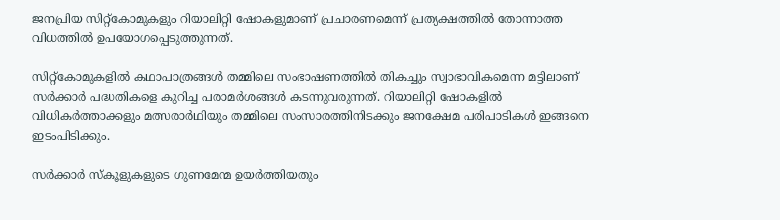ജനപ്രിയ സിറ്റ്കോമുകളും റിയാലിറ്റി ഷോകളുമാണ് പ്രചാരണമെന്ന് പ്രത്യക്ഷത്തിൽ തോന്നാത്ത വിധത്തിൽ ഉപയോഗപ്പെടുത്തുന്നത്.

സിറ്റ്കോമുകളിൽ കഥാപാത്രങ്ങൾ തമ്മിലെ സംഭാഷണത്തിൽ തികച്ചും സ്വാഭാവികമെന്ന മട്ടിലാണ് സർക്കാർ പദ്ധതികളെ കുറിച്ച പരാമർശങ്ങൾ കടന്നുവരുന്നത്. റിയാലിറ്റി ഷോകളിൽ വിധികർത്താക്കളും മത്സരാർഥിയും തമ്മിലെ സംസാരത്തിനിടക്കും ജനക്ഷേമ പരിപാടികൾ ഇങ്ങനെ ഇടംപിടിക്കും.

സർക്കാർ സ്കൂളുകളുടെ ഗുണമേന്മ ഉയർത്തിയതും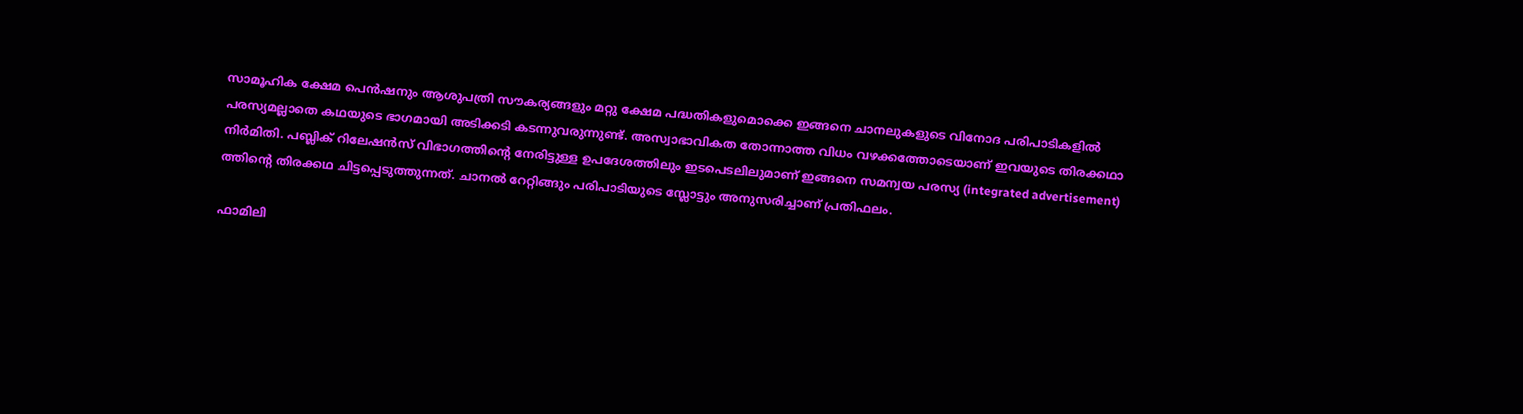സാമൂഹിക ക്ഷേമ പെൻഷനും ആശുപത്രി സൗകര്യങ്ങളും മറ്റു ക്ഷേമ പദ്ധതികളുമൊക്കെ ഇങ്ങനെ ചാനലുകളുടെ വിനോദ പരിപാടികളിൽ പരസ്യമല്ലാതെ കഥയുടെ ഭാഗമായി അടിക്കടി കടന്നുവരുന്നുണ്ട്. അസ്വാഭാവികത തോന്നാത്ത വിധം വഴക്കത്തോടെയാണ് ഇവയുടെ തിരക്കഥാ നിർമിതി. പബ്ലിക് റിലേഷൻസ് വിഭാഗത്തിന്‍റെ നേരിട്ടുള്ള ഉപദേശത്തിലും ഇടപെടലിലുമാണ് ഇങ്ങനെ സമന്വയ പരസ്യ (integrated advertisement) ത്തിന്‍റെ തിരക്കഥ ചിട്ടപ്പെടുത്തുന്നത്. ചാനൽ റേറ്റിങ്ങും പരിപാടിയുടെ സ്ലോട്ടും അനുസരിച്ചാണ് പ്രതിഫലം.

ഫാമിലി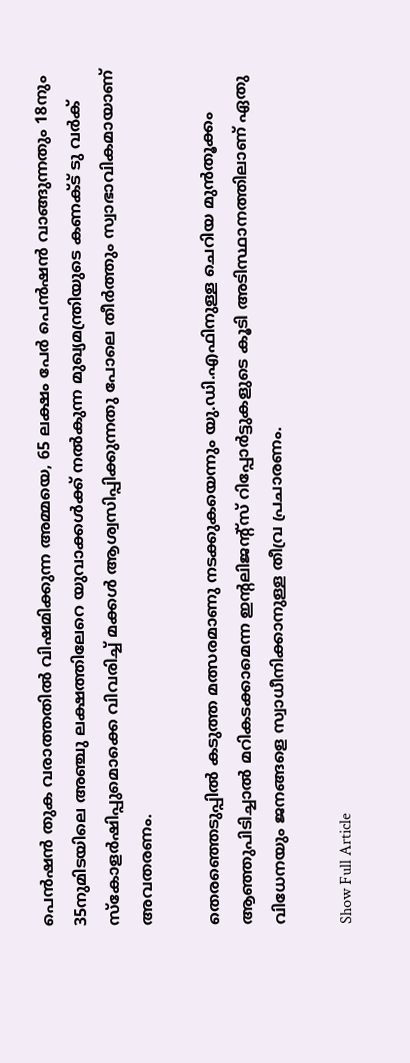പെൻഷൻ തുക വരാത്തതിൽ വിഷമിക്കുന്ന അമ്മയെ, 65 ലക്ഷം പേർ പെൻഷൻ വാങ്ങുന്നതും 18നും 35നുമിടയിലെ അഞ്ചു ലക്ഷത്തിലേറെ യുവാക്കൾക്ക് നൽകുന്ന മുഖ്യമന്ത്രിയുടെ കണക്ട് ടു വർക് സ്കോളർഷിപ്പുമൊക്കെ വിവരിച്ച് മക്കൾ ആശ്വസിപ്പിക്കുന്നതു പോലെ തീർത്തും സ്വാഭാവികമായാണ് അവതരണം.

തെരഞ്ഞെടുപ്പിൽ കടുത്ത മത്സരമാണു നടക്കുകയെന്നും യു.ഡി.എഫിനുള്ള ചെറിയ മുൻതൂക്കം ആഞ്ഞുപിടിച്ചാൽ മറികടക്കാമെന്ന ഇന്‍റലിജന്‍റ്സ് റിപ്പോർട്ടുകളുടെ കൂടി അടിസ്ഥാനത്തിലാണ് ഏതു വിധേനയും ജനങ്ങളെ സ്വാധീനിക്കാനുള്ള തീവ്ര പ്രചാരണം.

Show Full Article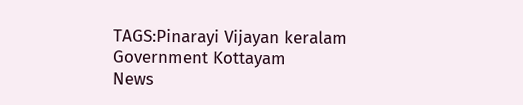TAGS:Pinarayi Vijayan keralam Government Kottayam
News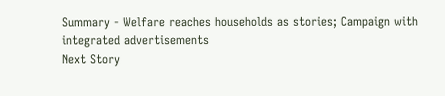Summary - Welfare reaches households as stories; Campaign with integrated advertisements
Next Story